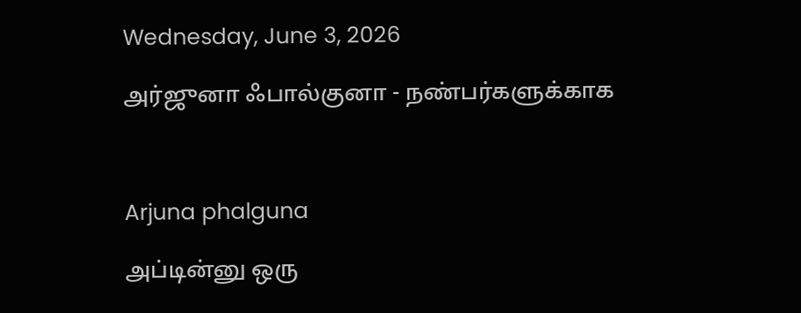Wednesday, June 3, 2026

அர்ஜுனா ஃபால்குனா - நண்பர்களுக்காக



Arjuna phalguna

அப்டின்னு ஒரு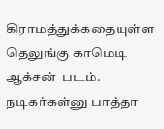கிராமத்துக்கதையுள்ள தெலுங்கு காமெடி ஆக்சன்  படம். நடிகர்கள்னு பாத்தா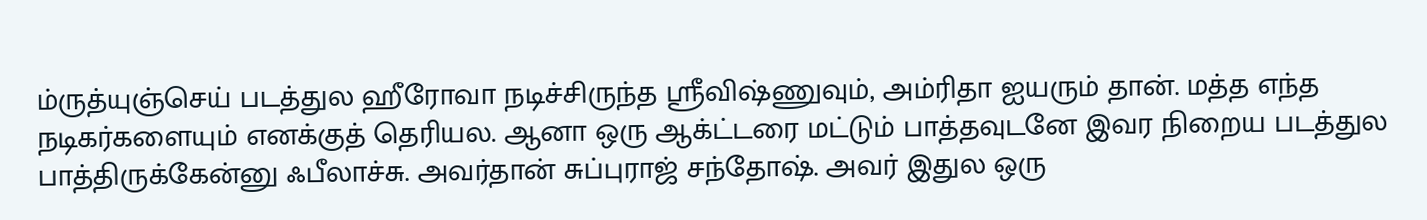ம்ருத்யுஞ்செய் படத்துல ஹீரோவா நடிச்சிருந்த ஸ்ரீவிஷ்ணுவும், அம்ரிதா ஐயரும் தான். மத்த எந்த நடிகர்களையும் எனக்குத் தெரியல. ஆனா ஒரு ஆக்ட்டரை மட்டும் பாத்தவுடனே இவர நிறைய படத்துல பாத்திருக்கேன்னு ஃபீலாச்சு. அவர்தான் சுப்புராஜ் சந்தோஷ். அவர் இதுல ஒரு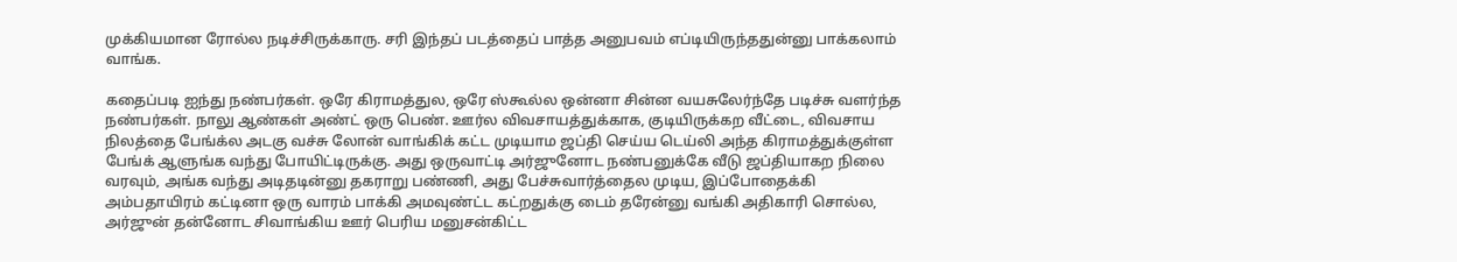முக்கியமான ரோல்ல நடிச்சிருக்காரு. சரி இந்தப் படத்தைப் பாத்த அனுபவம் எப்டியிருந்ததுன்னு பாக்கலாம் வாங்க.

கதைப்படி ஐந்து நண்பர்கள். ஒரே கிராமத்துல, ஒரே ஸ்கூல்ல ஒன்னா சின்ன வயசுலேர்ந்தே படிச்சு வளர்ந்த நண்பர்கள். நாலு ஆண்கள் அண்ட் ஒரு பெண். ஊர்ல விவசாயத்துக்காக, குடியிருக்கற வீட்டை, விவசாய நிலத்தை பேங்க்ல அடகு வச்சு லோன் வாங்கிக் கட்ட முடியாம ஜப்தி செய்ய டெய்லி அந்த கிராமத்துக்குள்ள பேங்க் ஆளுங்க வந்து போயிட்டிருக்கு. அது ஒருவாட்டி அர்ஜுனோட நண்பனுக்கே வீடு ஜப்தியாகற நிலை வரவும், அங்க வந்து அடிதடின்னு தகராறு பண்ணி, அது பேச்சுவார்த்தைல முடிய, இப்போதைக்கி அம்பதாயிரம் கட்டினா ஒரு வாரம் பாக்கி அமவுண்ட்ட கட்றதுக்கு டைம் தரேன்னு வங்கி அதிகாரி சொல்ல, அர்ஜுன் தன்னோட சிவாங்கிய ஊர் பெரிய மனுசன்கிட்ட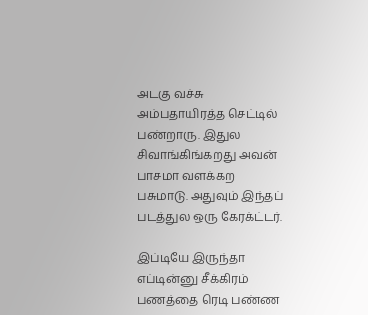அடகு வச்சு அம்பதாயிரத்த செட்டில் பண்றாரு. இதுல சிவாங்கிங்கறது அவன் பாசமா வளக்கற பசுமாடு. அதுவும் இந்தப் படத்துல ஒரு கேரக்ட்டர்.

இப்டியே இருந்தா எப்டின்னு சீக்கிரம் பணத்தை ரெடி பண்ண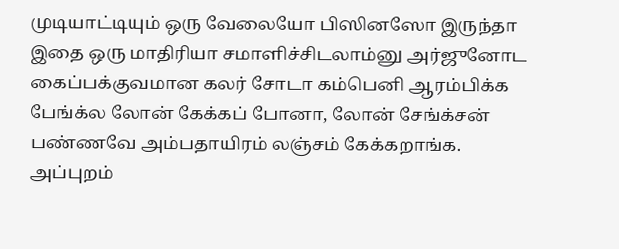முடியாட்டியும் ஒரு வேலையோ பிஸினஸோ இருந்தா இதை ஒரு மாதிரியா சமாளிச்சிடலாம்னு அர்ஜுனோட கைப்பக்குவமான கலர் சோடா கம்பெனி ஆரம்பிக்க பேங்க்ல லோன் கேக்கப் போனா, லோன் சேங்க்சன் பண்ணவே அம்பதாயிரம் லஞ்சம் கேக்கறாங்க. அப்புறம்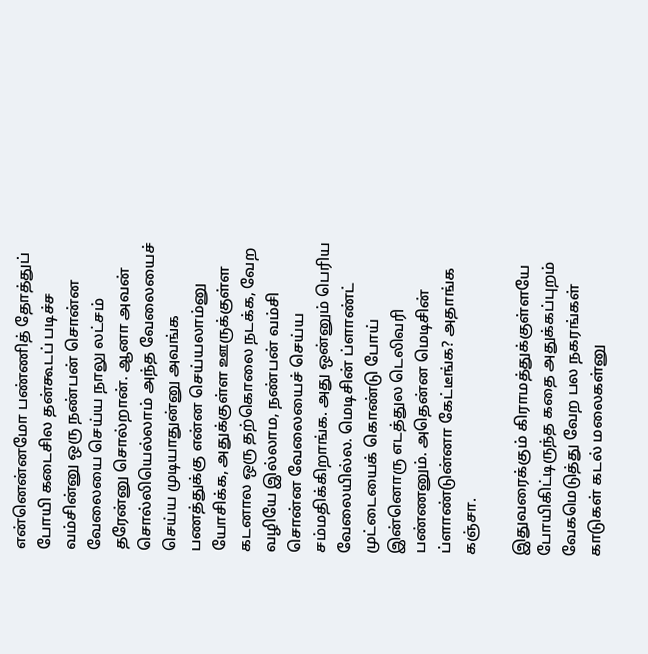என்னென்னமோ பண்ணித் தோத்துப் போயி கடைசில தன்கூடப் படிச்ச வம்சின்னு ஒரு நண்பன் சொன்ன வேலையை செய்ய நாலு லட்சம் தரேன்னு சொல்றான். ஆனா அவன் சொல்லியெல்லாம் அந்த வேலையைச் செய்ய முடியாதுன்னு அவங்க பணத்துக்கு என்ன செய்யலாம்னு யோசிக்க, அதுக்குள்ள ஊருக்குள்ள கடனால ஒரு தற்கொலை நடக்க, வேற வழியே இல்லாம, நண்பன் வம்சி சொன்ன வேலையைச் செய்ய சம்மதிக்கிறாங்க. அது ஒன்னும் பெரிய வேலையில்ல. மெடிசின் ப்ளாண்ட் முட்டையைக் கொண்டு போய் இன்னொரு எடத்துல டெலிவரி பண்ணனும். அதென்ன மெடிசின் ப்ளாண்டுன்னா கேட்டீங்க? அதாங்க கஞ்சா.

இதுவரைக்கும் கிராமத்துக்குள்ளயே போயிகிட்டிருந்த கதை அதுக்கப்புறம் வேகமெடுத்து வேற பல நகரங்கள் காடுகள் கடல் மலைகள்னு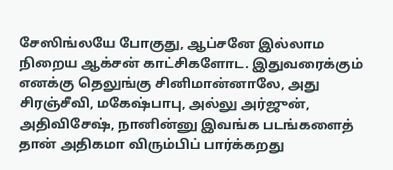சேஸிங்லயே போகுது, ஆப்சனே இல்லாம நிறைய ஆக்சன் காட்சிகளோட. இதுவரைக்கும் எனக்கு தெலுங்கு சினிமான்னாலே, அது சிரஞ்சீவி, மகேஷ்பாபு, அல்லு அர்ஜுன், அதிவிசேஷ், நானின்னு இவங்க படங்களைத் தான் அதிகமா விரும்பிப் பார்க்கறது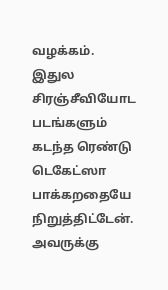வழக்கம். இதுல சிரஞ்சீவியோட படங்களும் கடந்த ரெண்டு டெகேட்ஸா பாக்கறதையே நிறுத்திட்டேன். அவருக்கு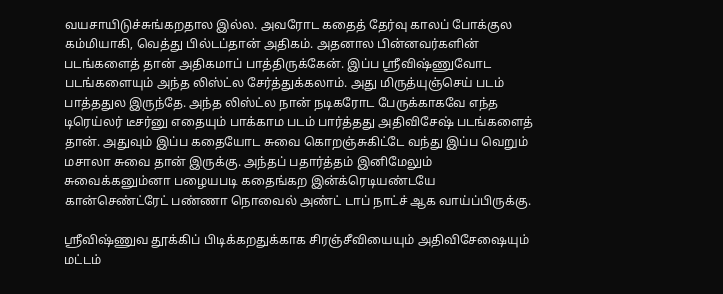வயசாயிடுச்சுங்கறதால இல்ல. அவரோட கதைத் தேர்வு காலப் போக்குல கம்மியாகி, வெத்து பில்டப்தான் அதிகம். அதனால பின்னவர்களின் படங்களைத் தான் அதிகமாப் பாத்திருக்கேன். இப்ப ஸ்ரீவிஷ்ணுவோட படங்களையும் அந்த லிஸ்ட்ல சேர்த்துக்கலாம். அது மிருத்யுஞ்செய் படம் பாத்ததுல இருந்தே. அந்த லிஸ்ட்ல நான் நடிகரோட பேருக்காகவே எந்த டிரெய்லர் டீசர்னு எதையும் பாக்காம படம் பார்த்தது அதிவிசேஷ் படங்களைத் தான். அதுவும் இப்ப கதையோட சுவை கொறஞ்சுகிட்டே வந்து இப்ப வெறும் மசாலா சுவை தான் இருக்கு. அந்தப் பதார்த்தம் இனிமேலும் சுவைக்கனும்னா பழையபடி கதைங்கற இன்க்ரெடியண்டயே கான்செண்ட்ரேட் பண்ணா நொவைல் அண்ட் டாப் நாட்ச் ஆக வாய்ப்பிருக்கு.

ஸ்ரீவிஷ்ணுவ தூக்கிப் பிடிக்கறதுக்காக சிரஞ்சீவியையும் அதிவிசேஷையும் மட்டம்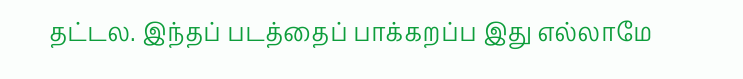தட்டல. இந்தப் படத்தைப் பாக்கறப்ப இது எல்லாமே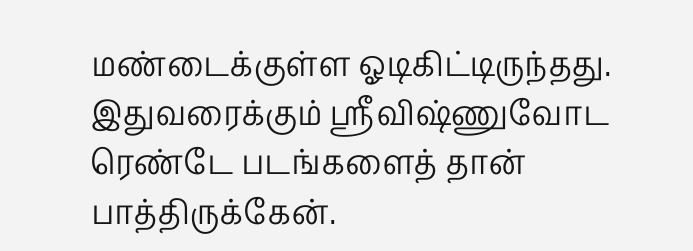மண்டைக்குள்ள ஓடிகிட்டிருந்தது. இதுவரைக்கும் ஸ்ரீவிஷ்ணுவோட ரெண்டே படங்களைத் தான் பாத்திருக்கேன்.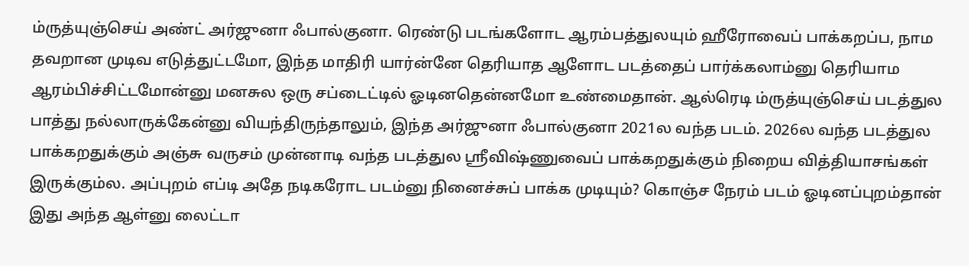ம்ருத்யுஞ்செய் அண்ட் அர்ஜுனா ஃபால்குனா. ரெண்டு படங்களோட ஆரம்பத்துலயும் ஹீரோவைப் பாக்கறப்ப, நாம தவறான முடிவ எடுத்துட்டமோ, இந்த மாதிரி யார்ன்னே தெரியாத ஆளோட படத்தைப் பார்க்கலாம்னு தெரியாம ஆரம்பிச்சிட்டமோன்னு மனசுல ஒரு சப்டைட்டில் ஓடினதென்னமோ உண்மைதான். ஆல்ரெடி ம்ருத்யுஞ்செய் படத்துல பாத்து நல்லாருக்கேன்னு வியந்திருந்தாலும், இந்த அர்ஜுனா ஃபால்குனா 2021ல வந்த படம். 2026ல வந்த படத்துல பாக்கறதுக்கும் அஞ்சு வருசம் முன்னாடி வந்த படத்துல ஸ்ரீவிஷ்ணுவைப் பாக்கறதுக்கும் நிறைய வித்தியாசங்கள் இருக்கும்ல. அப்புறம் எப்டி அதே நடிகரோட படம்னு நினைச்சுப் பாக்க முடியும்? கொஞ்ச நேரம் படம் ஓடினப்புறம்தான் இது அந்த ஆள்னு லைட்டா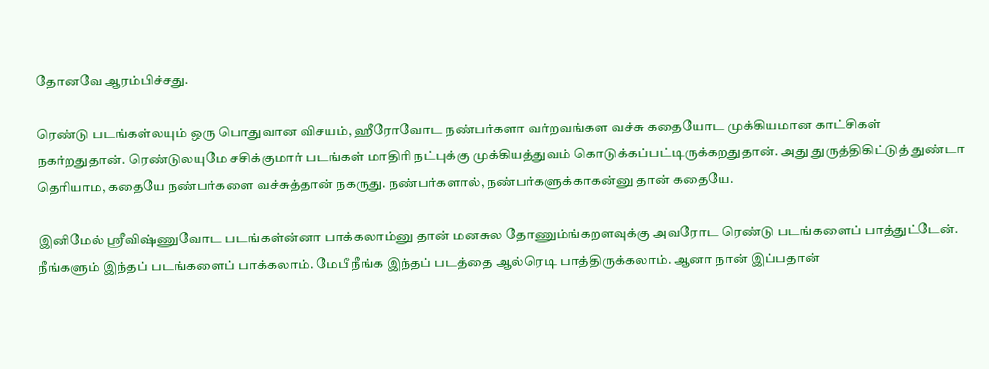தோனவே ஆரம்பிச்சது.

ரெண்டு படங்கள்லயும் ஒரு பொதுவான விசயம், ஹீரோவோட நண்பர்களா வர்றவங்கள வச்சு கதையோட முக்கியமான காட்சிகள் நகர்றதுதான். ரெண்டுலயுமே சசிக்குமார் படங்கள் மாதிரி நட்புக்கு முக்கியத்துவம் கொடுக்கப்பட்டிருக்கறதுதான். அது துருத்திகிட்டுத் துண்டா தெரியாம, கதையே நண்பர்களை வச்சுத்தான் நகருது. நண்பர்களால், நண்பர்களுக்காகன்னு தான் கதையே.

இனிமேல் ஸ்ரீவிஷ்ணுவோட படங்கள்ன்னா பாக்கலாம்னு தான் மனசுல தோணும்ங்கறளவுக்கு அவரோட ரெண்டு படங்களைப் பாத்துட்டேன். நீங்களும் இந்தப் படங்களைப் பாக்கலாம். மேபீ நீங்க இந்தப் படத்தை ஆல்ரெடி பாத்திருக்கலாம். ஆனா நான் இப்பதான்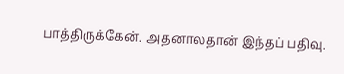பாத்திருக்கேன். அதனாலதான் இந்தப் பதிவு.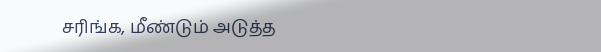சரிங்க, மீண்டும் அடுத்த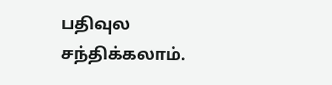பதிவுல சந்திக்கலாம்.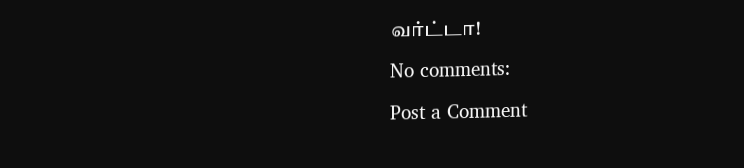வர்ட்டா!

No comments:

Post a Comment